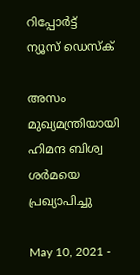റിപ്പോര്‍ട്ട്
ന്യൂസ് ഡെസ്ക്

അസം മുഖ്യമന്ത്രിയായി ഹിമന്ദ ബിശ്വ ശര്‍മയെ പ്രഖ്യാപിച്ചു

May 10, 2021 -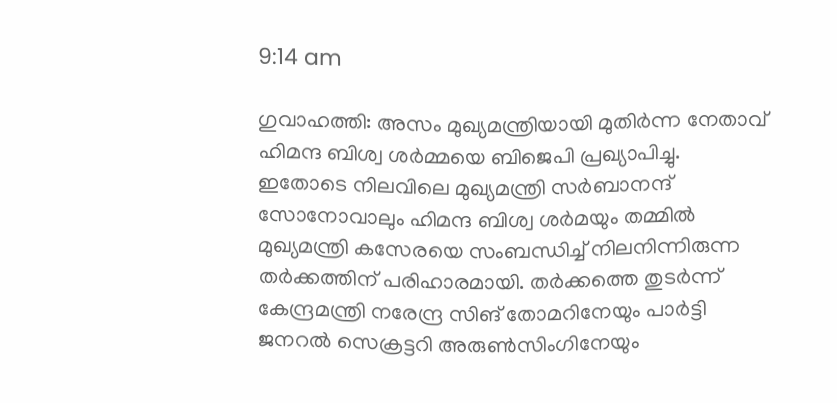9:14 am

ഗുവാഹത്തി: അസം മുഖ്യമന്ത്രിയായി മുതിര്‍ന്ന നേതാവ് ഹിമന്ദ ബിശ്വ ശര്‍മ്മയെ ബിജെപി പ്രഖ്യാപിച്ചു. ഇതോടെ നിലവിലെ മുഖ്യമന്ത്രി സര്‍ബാനന്ദ് സോനോവാലും ഹിമന്ദ ബിശ്വ ശര്‍മയും തമ്മില്‍ മുഖ്യമന്ത്രി കസേരയെ സംബന്ധിച്ച് നിലനിന്നിരുന്ന തര്‍ക്കത്തിന് പരിഹാരമായി. തര്‍ക്കത്തെ തുടര്‍ന്ന് കേന്ദ്രമന്ത്രി നരേന്ദ്ര സിങ് തോമറിനേയും പാര്‍ട്ടി ജനറല്‍ സെക്രട്ടറി അരുണ്‍സിംഗിനേയും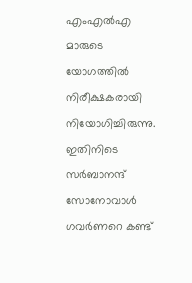എംഎല്‍എ മാരുടെ യോഗത്തില്‍ നിരീക്ഷകരായി നിയോഗിച്ചിരുന്നു. ഇതിനിടെ സര്‍ബാനന്ദ് സോനോവാള്‍ ഗവര്‍ണറെ കണ്ട്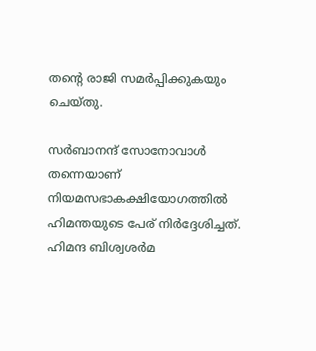തന്റെ രാജി സമര്‍പ്പിക്കുകയും ചെയ്തു.

സര്‍ബാനന്ദ് സോനോവാള്‍ തന്നെയാണ് നിയമസഭാകക്ഷിയോഗത്തില്‍ ഹിമന്തയുടെ പേര് നിര്‍ദ്ദേശിച്ചത്. ഹിമന്ദ ബിശ്വശര്‍മ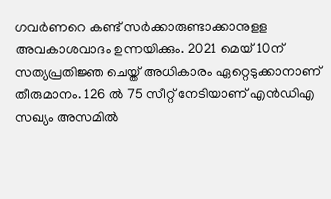ഗവര്‍ണറെ കണ്ട് സര്‍ക്കാരുണ്ടാക്കാനുളള അവകാശവാദം ഉന്നയിക്കും. 2021 മെയ്10ന് സത്യപ്രതിജ്ഞ ചെയ്ത് അധികാരം ഏറ്റെടുക്കാനാണ് തീരുമാനം. 126 ല്‍ 75 സീറ്റ് നേടിയാണ് എന്‍ഡിഎ സഖ്യം അസമില്‍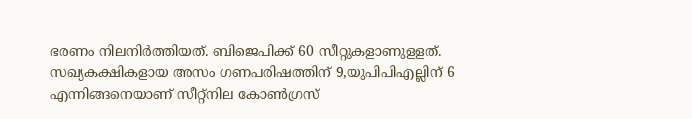ഭരണം നിലനിര്‍ത്തിയത്. ബിജെപിക്ക് 60 സീറ്റുകളാണുളളത്. സഖ്യകക്ഷികളായ അസം ഗണപരിഷത്തിന് 9,യുപിപിഎല്ലിന് 6 എന്നിങ്ങനെയാണ് സീറ്റ്‌നില കോണ്‍ഗ്രസ്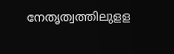നേതൃത്വത്തിലുളള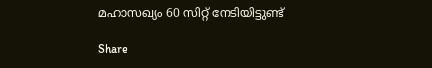മഹാസഖ്യം 60 സിറ്റ് നേടിയിട്ടുണ്ട്

Share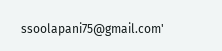ssoolapani75@gmail.com'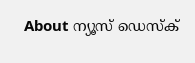About ന്യൂസ് ഡെസ്ക്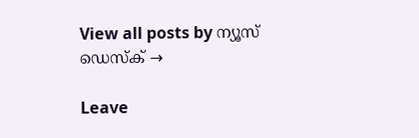View all posts by ന്യൂസ് ഡെസ്ക് →

Leave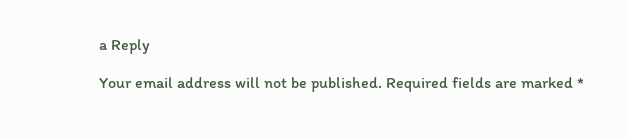a Reply

Your email address will not be published. Required fields are marked *